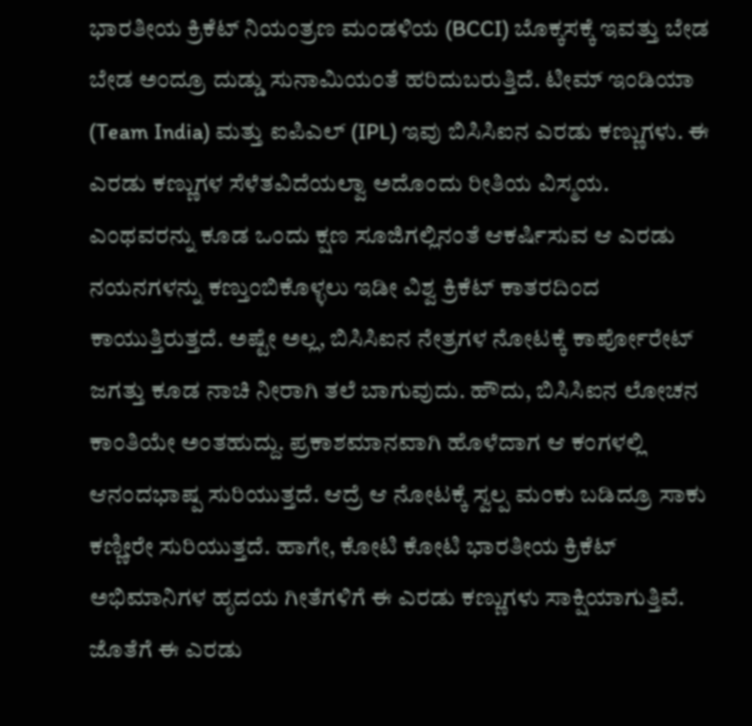ಭಾರತೀಯ ಕ್ರಿಕೆಟ್ ನಿಯಂತ್ರಣ ಮಂಡಳಿಯ (BCCI) ಬೊಕ್ಕಸಕ್ಕೆ ಇವತ್ತು ಬೇಡ ಬೇಡ ಅಂದ್ರೂ ದುಡ್ಡು ಸುನಾಮಿಯಂತೆ ಹರಿದುಬರುತ್ತಿದೆ. ಟೀಮ್ ಇಂಡಿಯಾ (Team India) ಮತ್ತು ಐಪಿಎಲ್ (IPL) ಇವು ಬಿಸಿಸಿಐನ ಎರಡು ಕಣ್ಣುಗಳು. ಈ ಎರಡು ಕಣ್ಣುಗಳ ಸೆಳೆತವಿದೆಯಲ್ವಾ ಅದೊಂದು ರೀತಿಯ ವಿಸ್ಮಯ. ಎಂಥವರನ್ನು ಕೂಡ ಒಂದು ಕ್ಷಣ ಸೂಜಿಗಲ್ಲಿನಂತೆ ಆಕರ್ಷಿಸುವ ಆ ಎರಡು ನಯನಗಳನ್ನು ಕಣ್ತುಂಬಿಕೊಳ್ಳಲು ಇಡೀ ವಿಶ್ವ ಕ್ರಿಕೆಟ್ ಕಾತರದಿಂದ ಕಾಯುತ್ತಿರುತ್ತದೆ. ಅಷ್ಟೇ ಅಲ್ಲ, ಬಿಸಿಸಿಐನ ನೇತ್ರಗಳ ನೋಟಕ್ಕೆ ಕಾರ್ಪೋರೇಟ್ ಜಗತ್ತು ಕೂಡ ನಾಚಿ ನೀರಾಗಿ ತಲೆ ಬಾಗುವುದು. ಹೌದು, ಬಿಸಿಸಿಐನ ಲೋಚನ ಕಾಂತಿಯೇ ಅಂತಹುದ್ದು. ಪ್ರಕಾಶಮಾನವಾಗಿ ಹೊಳೆದಾಗ ಆ ಕಂಗಳಲ್ಲಿ ಆನಂದಭಾಷ್ಪ ಸುರಿಯುತ್ತದೆ. ಆದ್ರೆ ಆ ನೋಟಕ್ಕೆ ಸ್ವಲ್ಪ ಮಂಕು ಬಡಿದ್ರೂ ಸಾಕು ಕಣ್ಣೀರೇ ಸುರಿಯುತ್ತದೆ. ಹಾಗೇ, ಕೋಟಿ ಕೋಟಿ ಭಾರತೀಯ ಕ್ರಿಕೆಟ್ ಅಭಿಮಾನಿಗಳ ಹೃದಯ ಗೀತೆಗಳಿಗೆ ಈ ಎರಡು ಕಣ್ಣುಗಳು ಸಾಕ್ಷಿಯಾಗುತ್ತಿವೆ. ಜೊತೆಗೆ ಈ ಎರಡು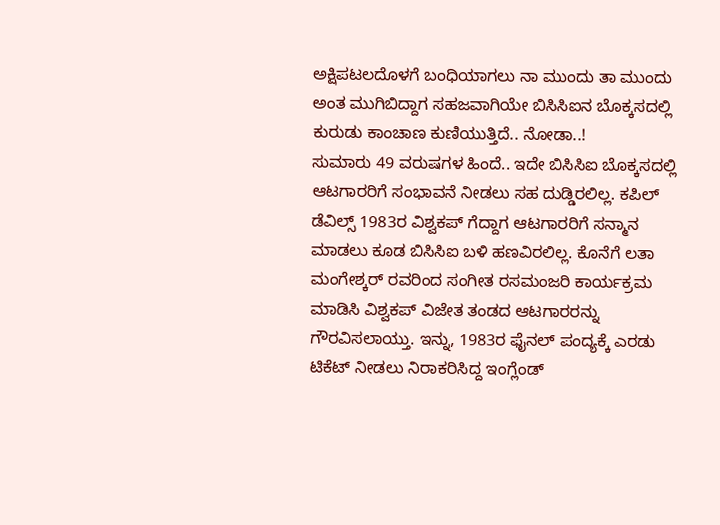ಅಕ್ಷಿಪಟಲದೊಳಗೆ ಬಂಧಿಯಾಗಲು ನಾ ಮುಂದು ತಾ ಮುಂದು ಅಂತ ಮುಗಿಬಿದ್ದಾಗ ಸಹಜವಾಗಿಯೇ ಬಿಸಿಸಿಐನ ಬೊಕ್ಕಸದಲ್ಲಿ ಕುರುಡು ಕಾಂಚಾಣ ಕುಣಿಯುತ್ತಿದೆ.. ನೋಡಾ..!
ಸುಮಾರು 49 ವರುಷಗಳ ಹಿಂದೆ.. ಇದೇ ಬಿಸಿಸಿಐ ಬೊಕ್ಕಸದಲ್ಲಿ ಆಟಗಾರರಿಗೆ ಸಂಭಾವನೆ ನೀಡಲು ಸಹ ದುಡ್ಡಿರಲಿಲ್ಲ. ಕಪಿಲ್ ಡೆವಿಲ್ಸ್ 1983ರ ವಿಶ್ವಕಪ್ ಗೆದ್ದಾಗ ಆಟಗಾರರಿಗೆ ಸನ್ಮಾನ ಮಾಡಲು ಕೂಡ ಬಿಸಿಸಿಐ ಬಳಿ ಹಣವಿರಲಿಲ್ಲ. ಕೊನೆಗೆ ಲತಾ ಮಂಗೇಶ್ಕರ್ ರವರಿಂದ ಸಂಗೀತ ರಸಮಂಜರಿ ಕಾರ್ಯಕ್ರಮ ಮಾಡಿಸಿ ವಿಶ್ವಕಪ್ ವಿಜೇತ ತಂಡದ ಆಟಗಾರರನ್ನು ಗೌರವಿಸಲಾಯ್ತು. ಇನ್ನು, 1983ರ ಫೈನಲ್ ಪಂದ್ಯಕ್ಕೆ ಎರಡು ಟಿಕೆಟ್ ನೀಡಲು ನಿರಾಕರಿಸಿದ್ದ ಇಂಗ್ಲೆಂಡ್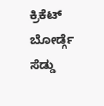ಕ್ರಿಕೆಟ್ ಬೋರ್ಡ್ಗೆ ಸೆಡ್ಡು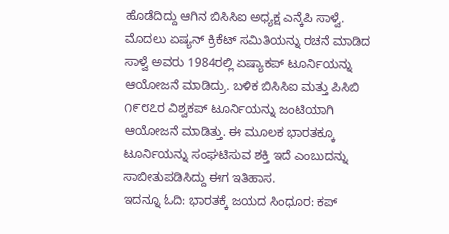ಹೊಡೆದಿದ್ದು ಆಗಿನ ಬಿಸಿಸಿಐ ಅಧ್ಯಕ್ಷ ಎನ್ಕೆಪಿ ಸಾಳ್ವೆ. ಮೊದಲು ಏಷ್ಯನ್ ಕ್ರಿಕೆಟ್ ಸಮಿತಿಯನ್ನು ರಚನೆ ಮಾಡಿದ ಸಾಳ್ವೆ ಅವರು 1984ರಲ್ಲಿ ಏಷ್ಯಾಕಪ್ ಟೂರ್ನಿಯನ್ನು ಆಯೋಜನೆ ಮಾಡಿದ್ರು. ಬಳಿಕ ಬಿಸಿಸಿಐ ಮತ್ತು ಪಿಸಿಬಿ ೧೯೮೭ರ ವಿಶ್ವಕಪ್ ಟೂರ್ನಿಯನ್ನು ಜಂಟಿಯಾಗಿ ಆಯೋಜನೆ ಮಾಡಿತ್ತು. ಈ ಮೂಲಕ ಭಾರತಕ್ಕೂ ಟೂರ್ನಿಯನ್ನು ಸಂಘಟಿಸುವ ಶಕ್ತಿ ಇದೆ ಎಂಬುದನ್ನು ಸಾಬೀತುಪಡಿಸಿದ್ದು ಈಗ ಇತಿಹಾಸ.
ಇದನ್ನೂ ಓದಿ: ಭಾರತಕ್ಕೆ ಜಯದ ಸಿಂಧೂರ: ಕಪ್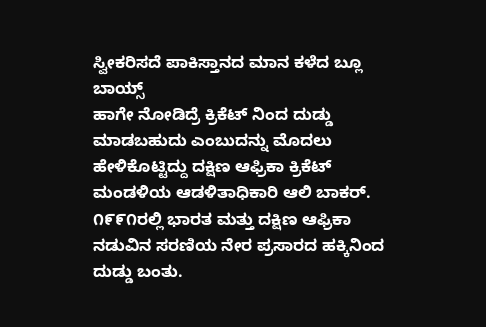ಸ್ವೀಕರಿಸದೆ ಪಾಕಿಸ್ತಾನದ ಮಾನ ಕಳೆದ ಬ್ಲೂ ಬಾಯ್ಸ್
ಹಾಗೇ ನೋಡಿದ್ರೆ ಕ್ರಿಕೆಟ್ ನಿಂದ ದುಡ್ಡು ಮಾಡಬಹುದು ಎಂಬುದನ್ನು ಮೊದಲು ಹೇಳಿಕೊಟ್ಟಿದ್ದು ದಕ್ಷಿಣ ಆಫ್ರಿಕಾ ಕ್ರಿಕೆಟ್ ಮಂಡಳಿಯ ಆಡಳಿತಾಧಿಕಾರಿ ಆಲಿ ಬಾಕರ್. ೧೯೯೧ರಲ್ಲಿ ಭಾರತ ಮತ್ತು ದಕ್ಷಿಣ ಆಫ್ರಿಕಾ ನಡುವಿನ ಸರಣಿಯ ನೇರ ಪ್ರಸಾರದ ಹಕ್ಕಿನಿಂದ ದುಡ್ಡು ಬಂತು.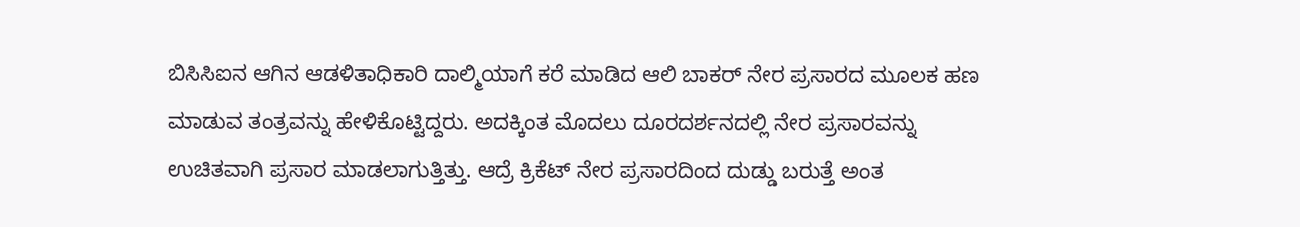ಬಿಸಿಸಿಐನ ಆಗಿನ ಆಡಳಿತಾಧಿಕಾರಿ ದಾಲ್ಮಿಯಾಗೆ ಕರೆ ಮಾಡಿದ ಆಲಿ ಬಾಕರ್ ನೇರ ಪ್ರಸಾರದ ಮೂಲಕ ಹಣ ಮಾಡುವ ತಂತ್ರವನ್ನು ಹೇಳಿಕೊಟ್ಟಿದ್ದರು. ಅದಕ್ಕಿಂತ ಮೊದಲು ದೂರದರ್ಶನದಲ್ಲಿ ನೇರ ಪ್ರಸಾರವನ್ನು ಉಚಿತವಾಗಿ ಪ್ರಸಾರ ಮಾಡಲಾಗುತ್ತಿತ್ತು. ಆದ್ರೆ ಕ್ರಿಕೆಟ್ ನೇರ ಪ್ರಸಾರದಿಂದ ದುಡ್ಡು ಬರುತ್ತೆ ಅಂತ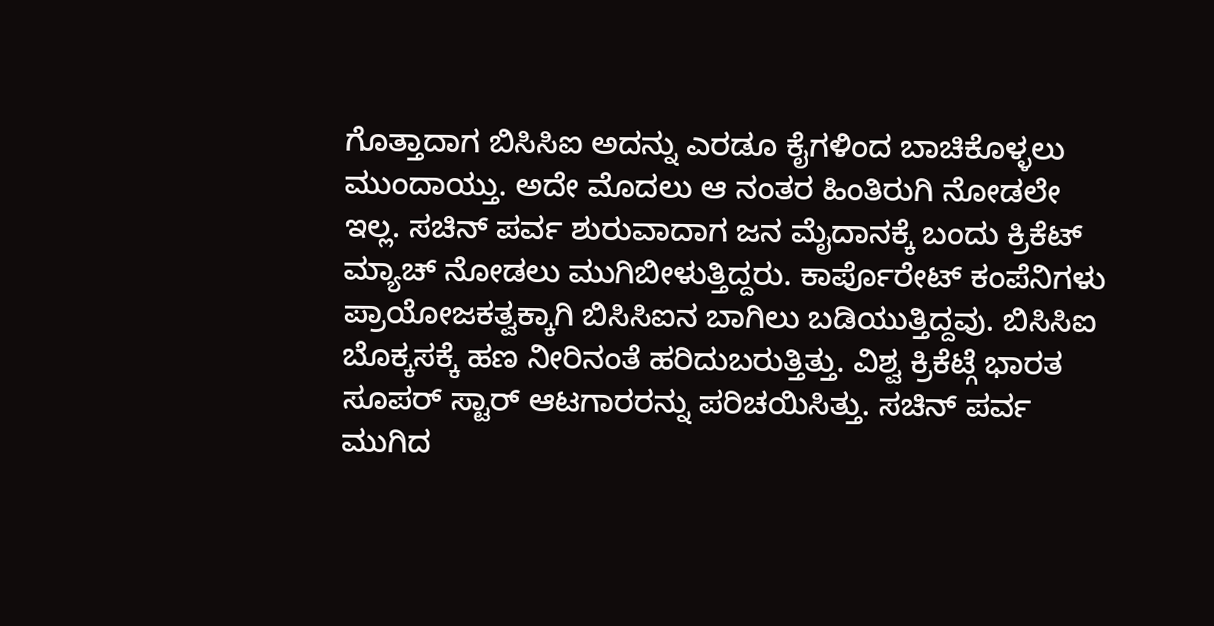ಗೊತ್ತಾದಾಗ ಬಿಸಿಸಿಐ ಅದನ್ನು ಎರಡೂ ಕೈಗಳಿಂದ ಬಾಚಿಕೊಳ್ಳಲು ಮುಂದಾಯ್ತು. ಅದೇ ಮೊದಲು ಆ ನಂತರ ಹಿಂತಿರುಗಿ ನೋಡಲೇ ಇಲ್ಲ. ಸಚಿನ್ ಪರ್ವ ಶುರುವಾದಾಗ ಜನ ಮೈದಾನಕ್ಕೆ ಬಂದು ಕ್ರಿಕೆಟ್ ಮ್ಯಾಚ್ ನೋಡಲು ಮುಗಿಬೀಳುತ್ತಿದ್ದರು. ಕಾರ್ಪೊರೇಟ್ ಕಂಪೆನಿಗಳು ಪ್ರಾಯೋಜಕತ್ವಕ್ಕಾಗಿ ಬಿಸಿಸಿಐನ ಬಾಗಿಲು ಬಡಿಯುತ್ತಿದ್ದವು. ಬಿಸಿಸಿಐ ಬೊಕ್ಕಸಕ್ಕೆ ಹಣ ನೀರಿನಂತೆ ಹರಿದುಬರುತ್ತಿತ್ತು. ವಿಶ್ವ ಕ್ರಿಕೆಟ್ಗೆ ಭಾರತ ಸೂಪರ್ ಸ್ಟಾರ್ ಆಟಗಾರರನ್ನು ಪರಿಚಯಿಸಿತ್ತು. ಸಚಿನ್ ಪರ್ವ ಮುಗಿದ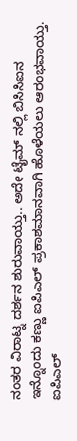ನಂತರ ವಿರಾಟ್ನ ದರ್ಶನ ಶುರುವಾಯ್ತು.. ಅದೇ ಟೈಮ್ ನಲ್ಲಿ ಬಿಸಿಸಿಐನ ಇನ್ನೊಂದು ಕಣ್ಣು ಐಪಿಎಲ್ ಪ್ರಕಾಶಮಾನವಾಗಿ ಹೊಳೆಯಲು ಆರಂಭವಾಯ್ತು. ಐಪಿಎಲ್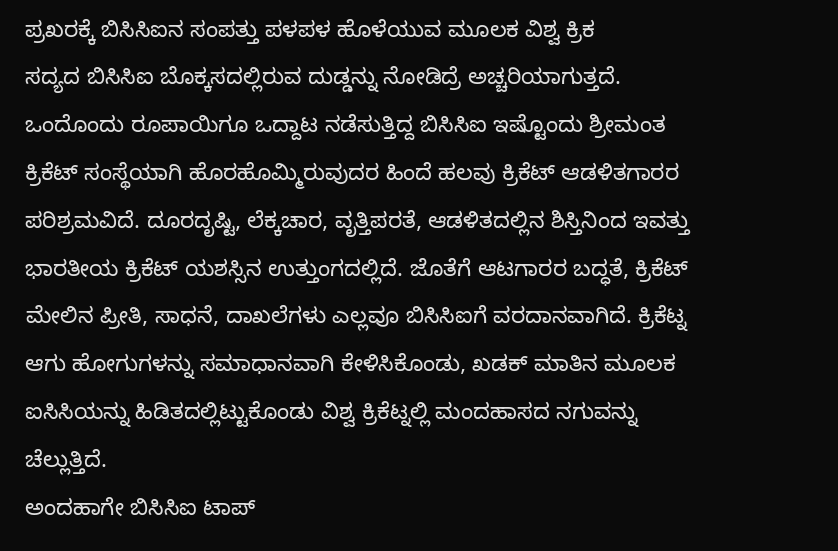ಪ್ರಖರಕ್ಕೆ ಬಿಸಿಸಿಐನ ಸಂಪತ್ತು ಪಳಪಳ ಹೊಳೆಯುವ ಮೂಲಕ ವಿಶ್ವ ಕ್ರಿಕ
ಸದ್ಯದ ಬಿಸಿಸಿಐ ಬೊಕ್ಕಸದಲ್ಲಿರುವ ದುಡ್ಡನ್ನು ನೋಡಿದ್ರೆ ಅಚ್ಚರಿಯಾಗುತ್ತದೆ. ಒಂದೊಂದು ರೂಪಾಯಿಗೂ ಒದ್ದಾಟ ನಡೆಸುತ್ತಿದ್ದ ಬಿಸಿಸಿಐ ಇಷ್ಟೊಂದು ಶ್ರೀಮಂತ ಕ್ರಿಕೆಟ್ ಸಂಸ್ಥೆಯಾಗಿ ಹೊರಹೊಮ್ಮಿರುವುದರ ಹಿಂದೆ ಹಲವು ಕ್ರಿಕೆಟ್ ಆಡಳಿತಗಾರರ ಪರಿಶ್ರಮವಿದೆ. ದೂರದೃಷ್ಟಿ, ಲೆಕ್ಕಚಾರ, ವೃತ್ತಿಪರತೆ, ಆಡಳಿತದಲ್ಲಿನ ಶಿಸ್ತಿನಿಂದ ಇವತ್ತು ಭಾರತೀಯ ಕ್ರಿಕೆಟ್ ಯಶಸ್ಸಿನ ಉತ್ತುಂಗದಲ್ಲಿದೆ. ಜೊತೆಗೆ ಆಟಗಾರರ ಬದ್ಧತೆ, ಕ್ರಿಕೆಟ್ ಮೇಲಿನ ಪ್ರೀತಿ, ಸಾಧನೆ, ದಾಖಲೆಗಳು ಎಲ್ಲವೂ ಬಿಸಿಸಿಐಗೆ ವರದಾನವಾಗಿದೆ. ಕ್ರಿಕೆಟ್ನ ಆಗು ಹೋಗುಗಳನ್ನು ಸಮಾಧಾನವಾಗಿ ಕೇಳಿಸಿಕೊಂಡು, ಖಡಕ್ ಮಾತಿನ ಮೂಲಕ ಐಸಿಸಿಯನ್ನು ಹಿಡಿತದಲ್ಲಿಟ್ಟುಕೊಂಡು ವಿಶ್ವ ಕ್ರಿಕೆಟ್ನಲ್ಲಿ ಮಂದಹಾಸದ ನಗುವನ್ನು ಚೆಲ್ಲುತ್ತಿದೆ.
ಅಂದಹಾಗೇ ಬಿಸಿಸಿಐ ಟಾಪ್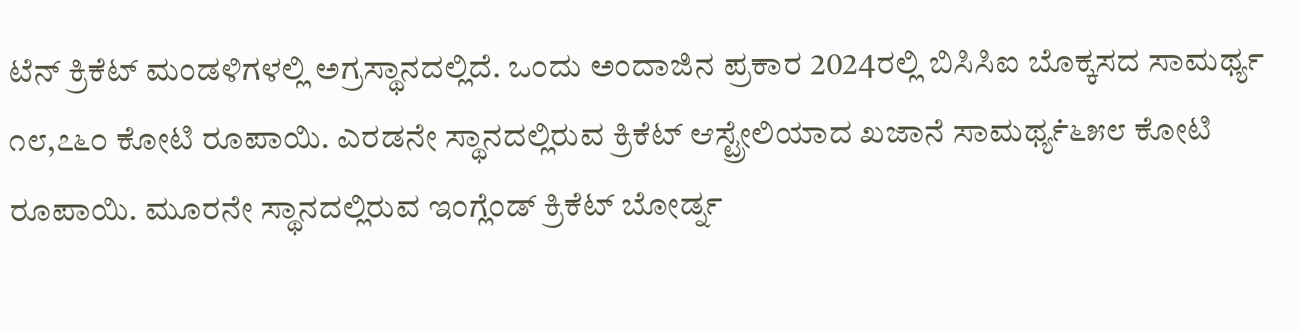ಟೆನ್ ಕ್ರಿಕೆಟ್ ಮಂಡಳಿಗಳಲ್ಲಿ ಅಗ್ರಸ್ಥಾನದಲ್ಲಿದೆ. ಒಂದು ಅಂದಾಜಿನ ಪ್ರಕಾರ 2024ರಲ್ಲಿ ಬಿಸಿಸಿಐ ಬೊಕ್ಕಸದ ಸಾಮರ್ಥ್ಯ ೧೮,೭೬೦ ಕೋಟಿ ರೂಪಾಯಿ. ಎರಡನೇ ಸ್ಥಾನದಲ್ಲಿರುವ ಕ್ರಿಕೆಟ್ ಆಸ್ಟ್ರೇಲಿಯಾದ ಖಜಾನೆ ಸಾಮರ್ಥ್ಯ̇೬೫೮ ಕೋಟಿ ರೂಪಾಯಿ. ಮೂರನೇ ಸ್ಥಾನದಲ್ಲಿರುವ ಇಂಗ್ಲೆಂಡ್ ಕ್ರಿಕೆಟ್ ಬೋರ್ಡ್ನ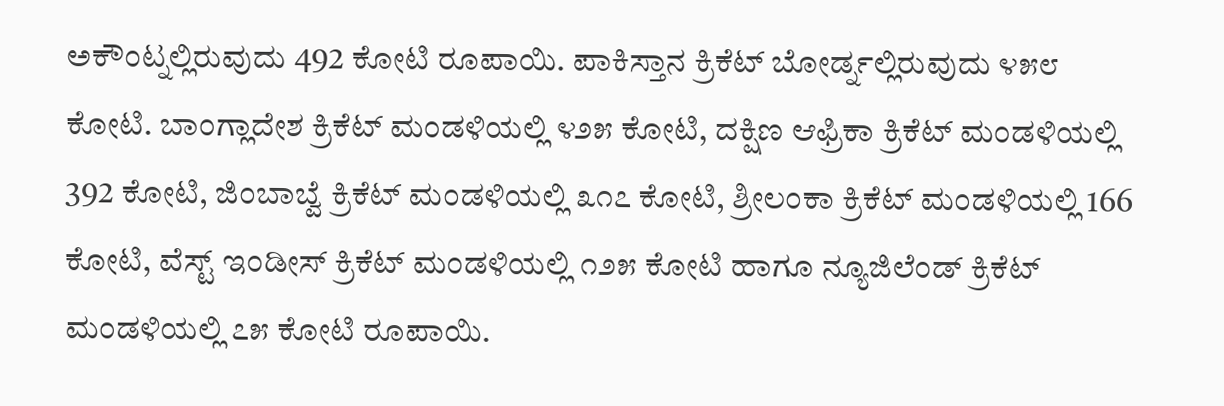ಅಕೌಂಟ್ನಲ್ಲಿರುವುದು 492 ಕೋಟಿ ರೂಪಾಯಿ. ಪಾಕಿಸ್ತಾನ ಕ್ರಿಕೆಟ್ ಬೋರ್ಡ್ನಲ್ಲಿರುವುದು ೪೫೮ ಕೋಟಿ. ಬಾಂಗ್ಲಾದೇಶ ಕ್ರಿಕೆಟ್ ಮಂಡಳಿಯಲ್ಲಿ ೪೨೫ ಕೋಟಿ, ದಕ್ಷಿಣ ಆಫ್ರಿಕಾ ಕ್ರಿಕೆಟ್ ಮಂಡಳಿಯಲ್ಲಿ 392 ಕೋಟಿ, ಜಿಂಬಾಬ್ವೆ ಕ್ರಿಕೆಟ್ ಮಂಡಳಿಯಲ್ಲಿ ೩೧೭ ಕೋಟಿ, ಶ್ರೀಲಂಕಾ ಕ್ರಿಕೆಟ್ ಮಂಡಳಿಯಲ್ಲಿ 166 ಕೋಟಿ, ವೆಸ್ಟ್ ಇಂಡೀಸ್ ಕ್ರಿಕೆಟ್ ಮಂಡಳಿಯಲ್ಲಿ ೧೨೫ ಕೋಟಿ ಹಾಗೂ ನ್ಯೂಜಿಲೆಂಡ್ ಕ್ರಿಕೆಟ್ ಮಂಡಳಿಯಲ್ಲಿ ೭೫ ಕೋಟಿ ರೂಪಾಯಿ.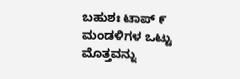ಬಹುಶಃ ಟಾಪ್ ೯ ಮಂಡಳಿಗಳ ಒಟ್ಟು ಮೊತ್ತವನ್ನು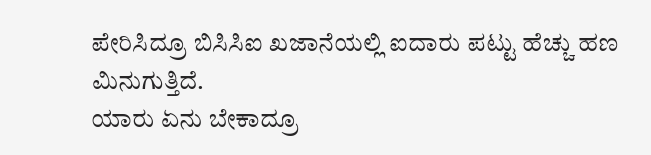ಪೇರಿಸಿದ್ರೂ ಬಿಸಿಸಿಐ ಖಜಾನೆಯಲ್ಲಿ ಐದಾರು ಪಟ್ಟು ಹೆಚ್ಚು ಹಣ ಮಿನುಗುತ್ತಿದೆ.
ಯಾರು ಏನು ಬೇಕಾದ್ರೂ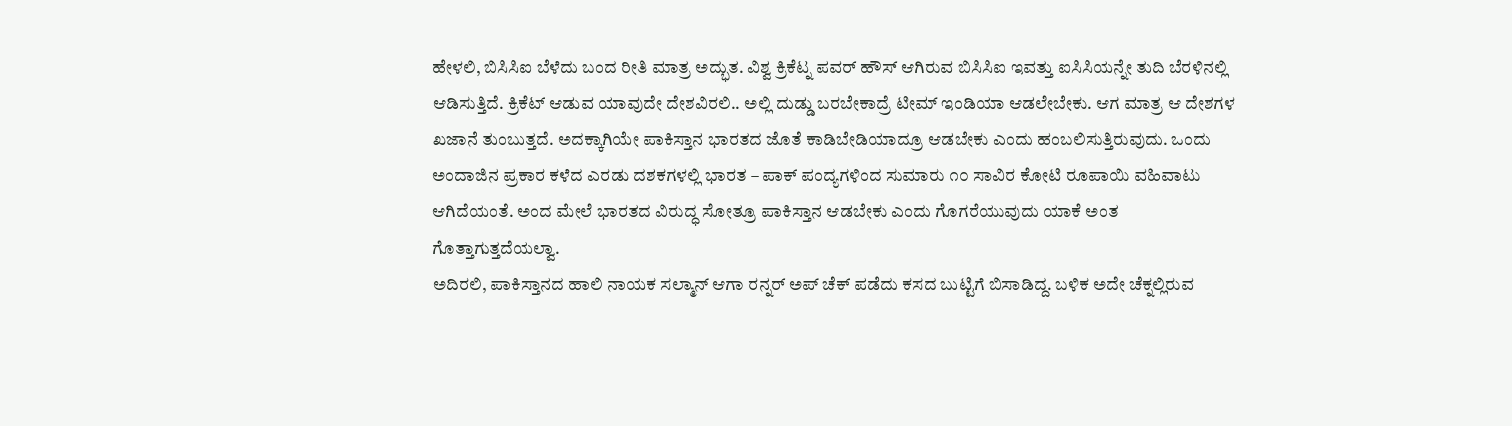ಹೇಳಲಿ, ಬಿಸಿಸಿಐ ಬೆಳೆದು ಬಂದ ರೀತಿ ಮಾತ್ರ ಅದ್ಭುತ. ವಿಶ್ವ ಕ್ರಿಕೆಟ್ನ ಪವರ್ ಹೌಸ್ ಆಗಿರುವ ಬಿಸಿಸಿಐ ಇವತ್ತು ಐಸಿಸಿಯನ್ನೇ ತುದಿ ಬೆರಳಿನಲ್ಲಿ ಆಡಿಸುತ್ತಿದೆ. ಕ್ರಿಕೆಟ್ ಆಡುವ ಯಾವುದೇ ದೇಶವಿರಲಿ.. ಅಲ್ಲಿ ದುಡ್ಡು ಬರಬೇಕಾದ್ರೆ ಟೀಮ್ ಇಂಡಿಯಾ ಆಡಲೇಬೇಕು. ಆಗ ಮಾತ್ರ ಆ ದೇಶಗಳ ಖಜಾನೆ ತುಂಬುತ್ತದೆ. ಅದಕ್ಕಾಗಿಯೇ ಪಾಕಿಸ್ತಾನ ಭಾರತದ ಜೊತೆ ಕಾಡಿಬೇಡಿಯಾದ್ರೂ ಆಡಬೇಕು ಎಂದು ಹಂಬಲಿಸುತ್ತಿರುವುದು. ಒಂದು ಅಂದಾಜಿನ ಪ್ರಕಾರ ಕಳೆದ ಎರಡು ದಶಕಗಳಲ್ಲಿ ಭಾರತ – ಪಾಕ್ ಪಂದ್ಯಗಳಿಂದ ಸುಮಾರು ೧೦ ಸಾವಿರ ಕೋಟಿ ರೂಪಾಯಿ ವಹಿವಾಟು ಆಗಿದೆಯಂತೆ. ಅಂದ ಮೇಲೆ ಭಾರತದ ವಿರುದ್ಧ ಸೋತ್ರೂ ಪಾಕಿಸ್ತಾನ ಆಡಬೇಕು ಎಂದು ಗೊಗರೆಯುವುದು ಯಾಕೆ ಅಂತ ಗೊತ್ತಾಗುತ್ತದೆಯಲ್ವಾ.
ಅದಿರಲಿ, ಪಾಕಿಸ್ತಾನದ ಹಾಲಿ ನಾಯಕ ಸಲ್ಮಾನ್ ಆಗಾ ರನ್ನರ್ ಅಪ್ ಚೆಕ್ ಪಡೆದು ಕಸದ ಬುಟ್ಟಿಗೆ ಬಿಸಾಡಿದ್ದ. ಬಳಿಕ ಅದೇ ಚೆಕ್ನಲ್ಲಿರುವ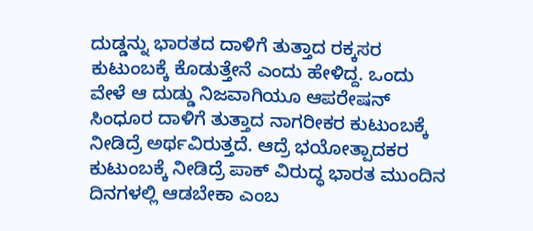ದುಡ್ಡನ್ನು ಭಾರತದ ದಾಳಿಗೆ ತುತ್ತಾದ ರಕ್ಕಸರ ಕುಟುಂಬಕ್ಕೆ ಕೊಡುತ್ತೇನೆ ಎಂದು ಹೇಳಿದ್ದ. ಒಂದು ವೇಳೆ ಆ ದುಡ್ಡು ನಿಜವಾಗಿಯೂ ಆಪರೇಷನ್ ಸಿಂಧೂರ ದಾಳಿಗೆ ತುತ್ತಾದ ನಾಗರೀಕರ ಕುಟುಂಬಕ್ಕೆ ನೀಡಿದ್ರೆ ಅರ್ಥವಿರುತ್ತದೆ. ಆದ್ರೆ ಭಯೋತ್ಪಾದಕರ ಕುಟುಂಬಕ್ಕೆ ನೀಡಿದ್ರೆ ಪಾಕ್ ವಿರುದ್ಧ ಭಾರತ ಮುಂದಿನ ದಿನಗಳಲ್ಲಿ ಆಡಬೇಕಾ ಎಂಬ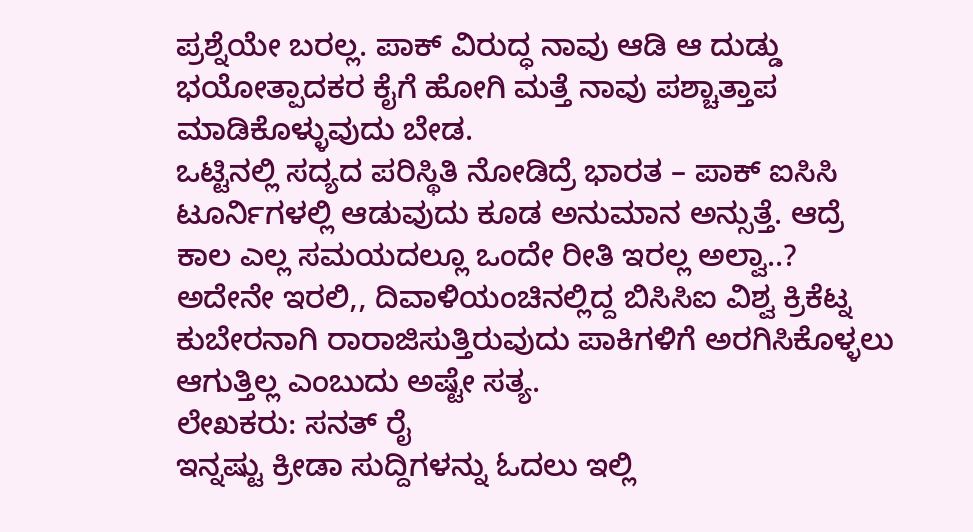ಪ್ರಶ್ನೆಯೇ ಬರಲ್ಲ. ಪಾಕ್ ವಿರುದ್ಧ ನಾವು ಆಡಿ ಆ ದುಡ್ಡು ಭಯೋತ್ಪಾದಕರ ಕೈಗೆ ಹೋಗಿ ಮತ್ತೆ ನಾವು ಪಶ್ಚಾತ್ತಾಪ ಮಾಡಿಕೊಳ್ಳುವುದು ಬೇಡ.
ಒಟ್ಟಿನಲ್ಲಿ ಸದ್ಯದ ಪರಿಸ್ಥಿತಿ ನೋಡಿದ್ರೆ ಭಾರತ – ಪಾಕ್ ಐಸಿಸಿ ಟೂರ್ನಿಗಳಲ್ಲಿ ಆಡುವುದು ಕೂಡ ಅನುಮಾನ ಅನ್ಸುತ್ತೆ. ಆದ್ರೆ ಕಾಲ ಎಲ್ಲ ಸಮಯದಲ್ಲೂ ಒಂದೇ ರೀತಿ ಇರಲ್ಲ ಅಲ್ವಾ..? ಅದೇನೇ ಇರಲಿ,, ದಿವಾಳಿಯಂಚಿನಲ್ಲಿದ್ದ ಬಿಸಿಸಿಐ ವಿಶ್ವ ಕ್ರಿಕೆಟ್ನ ಕುಬೇರನಾಗಿ ರಾರಾಜಿಸುತ್ತಿರುವುದು ಪಾಕಿಗಳಿಗೆ ಅರಗಿಸಿಕೊಳ್ಳಲು ಆಗುತ್ತಿಲ್ಲ ಎಂಬುದು ಅಷ್ಟೇ ಸತ್ಯ.
ಲೇಖಕರು: ಸನತ್ ರೈ
ಇನ್ನಷ್ಟು ಕ್ರೀಡಾ ಸುದ್ದಿಗಳನ್ನು ಓದಲು ಇಲ್ಲಿ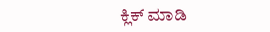ಕ್ಲಿಕ್ ಮಾಡಿ